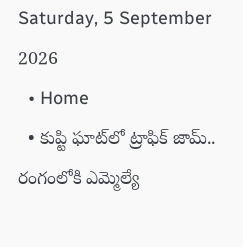Saturday, 5 September 2026
  • Home
  • కుప్టి ఘాట్‌లో ట్రాఫిక్ జామ్‌.. రంగంలోకి ఎమ్మెల్యే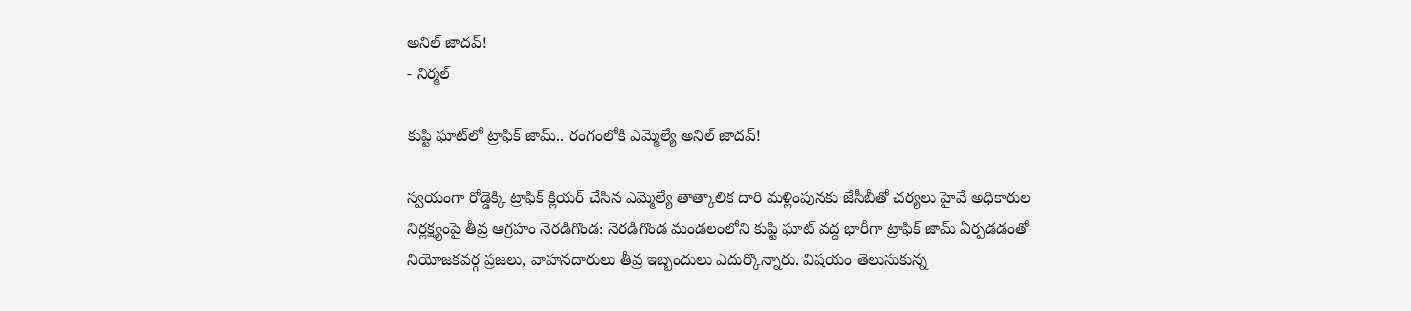అనిల్ జాదవ్!
- నిర్మల్

కుప్టి ఘాట్‌లో ట్రాఫిక్ జామ్‌.. రంగంలోకి ఎమ్మెల్యే అనిల్ జాదవ్!

స్వయంగా రోడ్డెక్కి ట్రాఫిక్ క్లియర్ చేసిన ఎమ్మెల్యే తాత్కాలిక దారి మళ్లింపునకు జేసీబీతో చర్యలు హైవే అధికారుల నిర్లక్ష్యంపై తీవ్ర ఆగ్రహం నెరడిగొండ: నెరడిగొండ మండలంలోని కుప్టి ఘాట్ వద్ద భారీగా ట్రాఫిక్ జామ్ ఏర్పడడంతో నియోజకవర్గ ప్రజలు, వాహనదారులు తీవ్ర ఇబ్బందులు ఎదుర్కొన్నారు. విషయం తెలుసుకున్న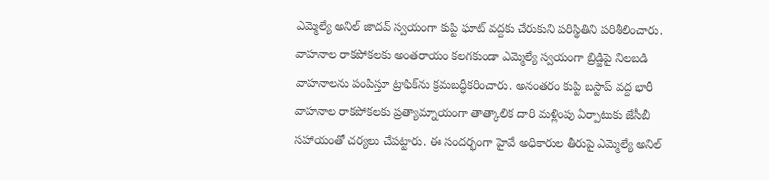ఎమ్మెల్యే అనిల్ జాదవ్ స్వయంగా కుప్టి ఘాట్ వద్దకు చేరుకుని పరిస్థితిని పరిశీలించారు. వాహనాల రాకపోకలకు అంతరాయం కలగకుండా ఎమ్మెల్యే స్వయంగా బ్రిడ్జిపై నిలబడి వాహనాలను పంపిస్తూ ట్రాఫిక్‌ను క్రమబద్ధీకరించారు. అనంతరం కుప్టి బస్టాప్ వద్ద భారీ వాహనాల రాకపోకలకు ప్రత్యామ్నాయంగా తాత్కాలిక దారి మళ్లింపు ఏర్పాటుకు జేసీబీ సహాయంతో చర్యలు చేపట్టారు. ఈ సందర్భంగా హైవే అధికారుల తీరుపై ఎమ్మెల్యే అనిల్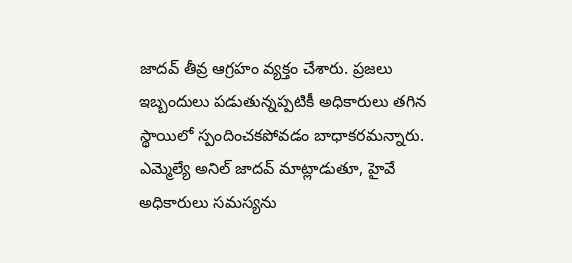జాదవ్ తీవ్ర ఆగ్రహం వ్యక్తం చేశారు. ప్రజలు ఇబ్బందులు పడుతున్నప్పటికీ అధికారులు తగిన స్థాయిలో స్పందించకపోవడం బాధాకరమన్నారు. ఎమ్మెల్యే అనిల్ జాదవ్ మాట్లాడుతూ, హైవే అధికారులు సమస్యను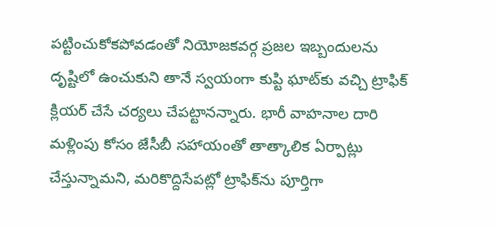పట్టించుకోకపోవడంతో నియోజకవర్గ ప్రజల ఇబ్బందులను దృష్టిలో ఉంచుకుని తానే స్వయంగా కుప్టి ఘాట్‌కు వచ్చి ట్రాఫిక్ క్లియర్ చేసే చర్యలు చేపట్టానన్నారు. భారీ వాహనాల దారి మళ్లింపు కోసం జేసీబీ సహాయంతో తాత్కాలిక ఏర్పాట్లు చేస్తున్నామని, మరికొద్దిసేపట్లో ట్రాఫిక్‌ను పూర్తిగా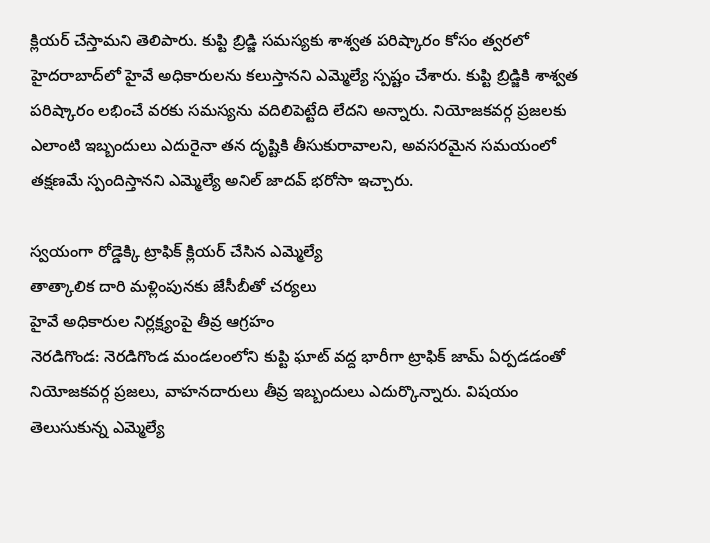క్లియర్ చేస్తామని తెలిపారు. కుప్టి బ్రిడ్జి సమస్యకు శాశ్వత పరిష్కారం కోసం త్వరలో హైదరాబాద్‌లో హైవే అధికారులను కలుస్తానని ఎమ్మెల్యే స్పష్టం చేశారు. కుప్టి బ్రిడ్జికి శాశ్వత పరిష్కారం లభించే వరకు సమస్యను వదిలిపెట్టేది లేదని అన్నారు. నియోజకవర్గ ప్రజలకు ఎలాంటి ఇబ్బందులు ఎదురైనా తన దృష్టికి తీసుకురావాలని, అవసరమైన సమయంలో తక్షణమే స్పందిస్తానని ఎమ్మెల్యే అనిల్ జాదవ్ భరోసా ఇచ్చారు.

స్వయంగా రోడ్డెక్కి ట్రాఫిక్ క్లియర్ చేసిన ఎమ్మెల్యే
తాత్కాలిక దారి మళ్లింపునకు జేసీబీతో చర్యలు
హైవే అధికారుల నిర్లక్ష్యంపై తీవ్ర ఆగ్రహం
నెరడిగొండ: నెరడిగొండ మండలంలోని కుప్టి ఘాట్ వద్ద భారీగా ట్రాఫిక్ జామ్ ఏర్పడడంతో నియోజకవర్గ ప్రజలు, వాహనదారులు తీవ్ర ఇబ్బందులు ఎదుర్కొన్నారు. విషయం తెలుసుకున్న ఎమ్మెల్యే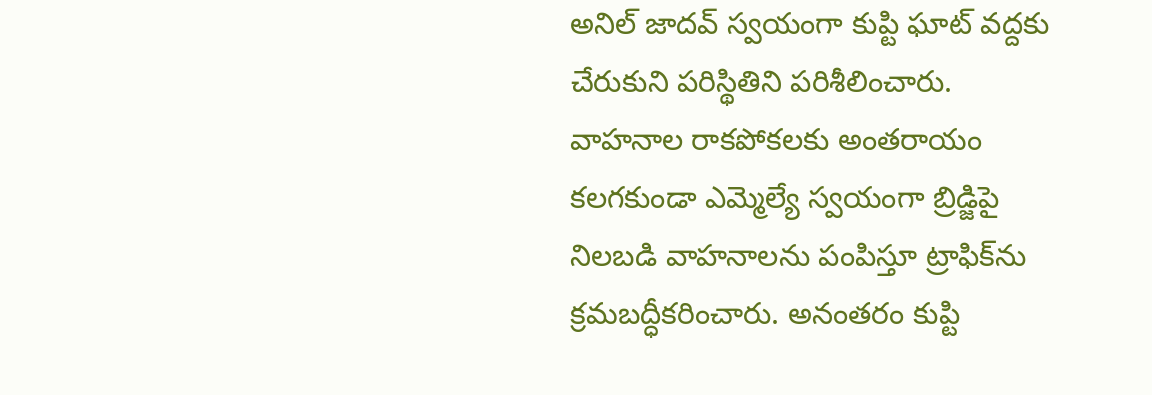అనిల్ జాదవ్ స్వయంగా కుప్టి ఘాట్ వద్దకు చేరుకుని పరిస్థితిని పరిశీలించారు.
వాహనాల రాకపోకలకు అంతరాయం కలగకుండా ఎమ్మెల్యే స్వయంగా బ్రిడ్జిపై నిలబడి వాహనాలను పంపిస్తూ ట్రాఫిక్‌ను క్రమబద్ధీకరించారు. అనంతరం కుప్టి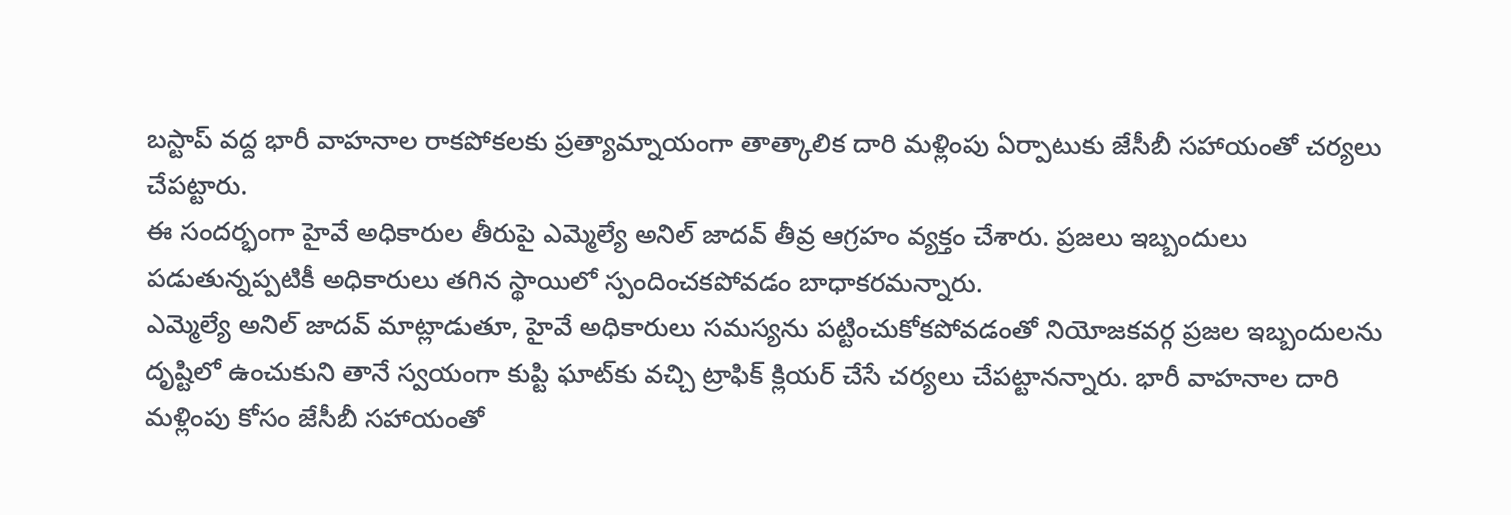బస్టాప్ వద్ద భారీ వాహనాల రాకపోకలకు ప్రత్యామ్నాయంగా తాత్కాలిక దారి మళ్లింపు ఏర్పాటుకు జేసీబీ సహాయంతో చర్యలు చేపట్టారు.
ఈ సందర్భంగా హైవే అధికారుల తీరుపై ఎమ్మెల్యే అనిల్ జాదవ్ తీవ్ర ఆగ్రహం వ్యక్తం చేశారు. ప్రజలు ఇబ్బందులు పడుతున్నప్పటికీ అధికారులు తగిన స్థాయిలో స్పందించకపోవడం బాధాకరమన్నారు.
ఎమ్మెల్యే అనిల్ జాదవ్ మాట్లాడుతూ, హైవే అధికారులు సమస్యను పట్టించుకోకపోవడంతో నియోజకవర్గ ప్రజల ఇబ్బందులను దృష్టిలో ఉంచుకుని తానే స్వయంగా కుప్టి ఘాట్‌కు వచ్చి ట్రాఫిక్ క్లియర్ చేసే చర్యలు చేపట్టానన్నారు. భారీ వాహనాల దారి మళ్లింపు కోసం జేసీబీ సహాయంతో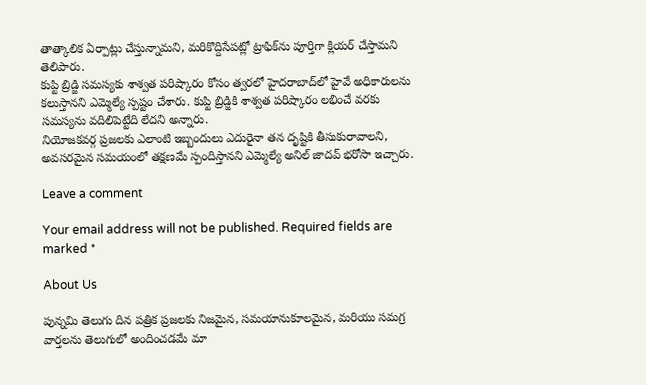తాత్కాలిక ఏర్పాట్లు చేస్తున్నామని, మరికొద్దిసేపట్లో ట్రాఫిక్‌ను పూర్తిగా క్లియర్ చేస్తామని తెలిపారు.
కుప్టి బ్రిడ్జి సమస్యకు శాశ్వత పరిష్కారం కోసం త్వరలో హైదరాబాద్‌లో హైవే అధికారులను కలుస్తానని ఎమ్మెల్యే స్పష్టం చేశారు. కుప్టి బ్రిడ్జికి శాశ్వత పరిష్కారం లభించే వరకు సమస్యను వదిలిపెట్టేది లేదని అన్నారు.
నియోజకవర్గ ప్రజలకు ఎలాంటి ఇబ్బందులు ఎదురైనా తన దృష్టికి తీసుకురావాలని, అవసరమైన సమయంలో తక్షణమే స్పందిస్తానని ఎమ్మెల్యే అనిల్ జాదవ్ భరోసా ఇచ్చారు.

Leave a comment

Your email address will not be published. Required fields are marked *

About Us

పున్నమి తెలుగు దిన పత్రిక ప్రజలకు నిజమైన, సమయానుకూలమైన, మరియు సమగ్ర వార్తలను తెలుగులో అందించడమే మా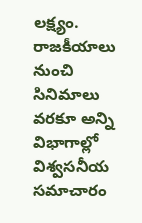లక్ష్యం.
రాజకీయాలు నుంచి సినిమాలు వరకూ అన్ని విభాగాల్లో విశ్వసనీయ సమాచారం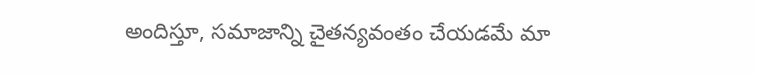అందిస్తూ, సమాజాన్ని చైతన్యవంతం చేయడమే మా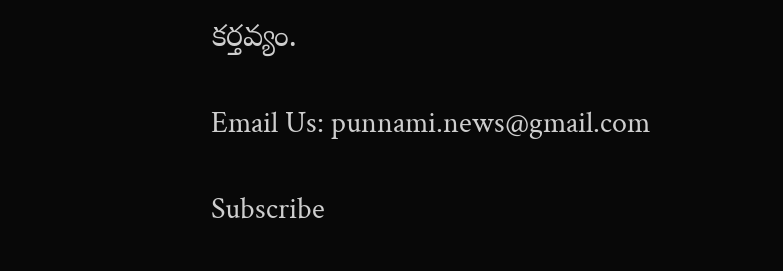కర్తవ్యం.

Email Us: punnami.news@gmail.com

Subscribe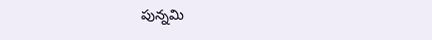పున్నమి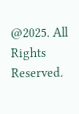@2025. All Rights Reserved.